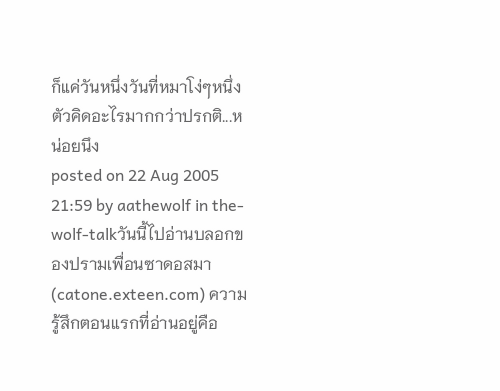ก็แค่วันหนึ่งวันที่หมาโง่ๆหนึ่งตัวคิดอะไรมากกว่าปรกติ...หน่อยนึง
posted on 22 Aug 2005 21:59 by aathewolf in the-wolf-talkวันนี้ไปอ่านบลอกของปรามเพื่อนซาดอสมา (catone.exteen.com) ความรู้สึกตอนแรกที่อ่านอยู่คือ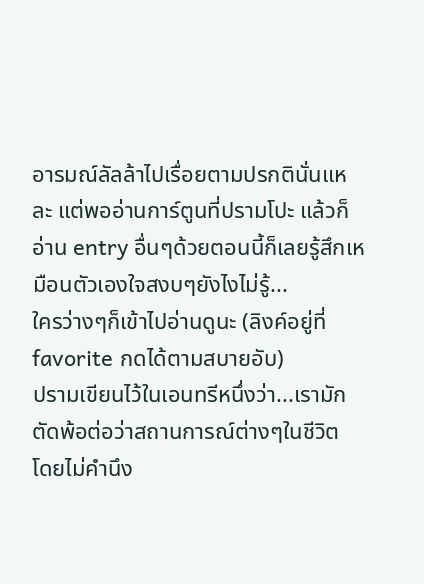อารมณ์ลัลล้าไปเรื่อยตามปรกตินั่นแหละ แต่พออ่านการ์ตูนที่ปรามโปะ แล้วก็อ่าน entry อื่นๆด้วยตอนนี้ก็เลยรู้สึกเหมือนตัวเองใจสงบๆยังไงไม่รู้...
ใครว่างๆก็เข้าไปอ่านดูนะ (ลิงค์อยู่ที่ favorite กดได้ตามสบายอับ)
ปรามเขียนไว้ในเอนทรีหนึ่งว่า...เรามักตัดพ้อต่อว่าสถานการณ์ต่างๆในชีวิต โดยไม่คำนึง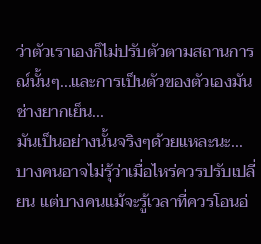ว่าตัวเราเองก็ไม่ปรับตัวตามสถานการณ์นั้นๆ...และการเป็นตัวของตัวเองมันช่างยากเย็น...
มันเป็นอย่างนั้นจริงๆด้วยแหละนะ...
บางคนอาจไม่รุ้ว่าเมื่อไหร่ควรปรับเปลี่ยน แต่บางคนแม้จะรู้เวลาที่ควรโอนอ่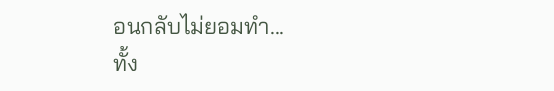อนกลับไม่ยอมทำ...
ทั้ง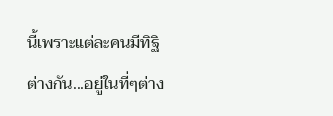นี้เพราะแต่ละคนมีทิฐิต่างกัน...อยู่ในที่ๆต่าง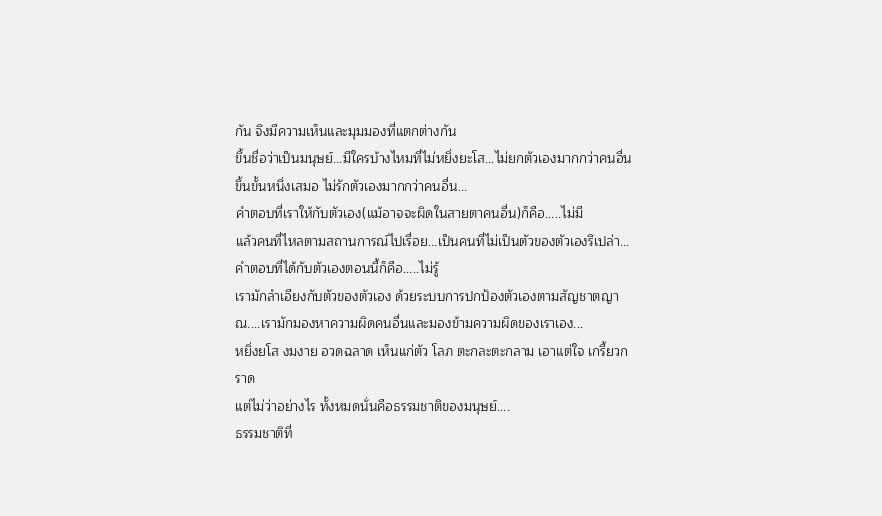กัน จึงมีความเห็นและมุมมองที่แตกต่างกัน
ขึ้นชื่อว่าเป็นมนุษย์...มีใครบ้างไหมที่ไม่หยิ่งยะโส...ไม่ยกตัวเองมากกว่าคนอื่นขึ้นขั้นหนึ่งเสมอ ไม่รักตัวเองมากกว่าคนอื่น...
คำตอบที่เราให้กับตัวเอง(แม้อาจจะผิดในสายตาคนอื่น)ก็คือ.....ไม่มี
แล้วคนที่ไหลตามสถานการณ์ไปเรื่อย...เป็นคนที่ไม่เป็นตัวของตัวเองรึเปล่า...
คำตอบที่ได้กับตัวเองตอนนี้ก็คือ.....ไม่รู้
เรามักลำเอียงกับตัวของตัวเอง ด้วยระบบการปกป้องตัวเองตามสัญชาตญาณ....เรามักมองหาความผิดคนอื่นและมองข้ามความผิดของเราเอง...
หยิ่งยโส งมงาย อวดฉลาด เห็นแก่ตัว โลภ ตะกละตะกลาม เอาแต่ใจ เกรี้ยวกราด
แต่ไม่ว่าอย่างไร ทั้งหมดนั่นคือธรรมชาติของมนุษย์....
ธรรมชาติที่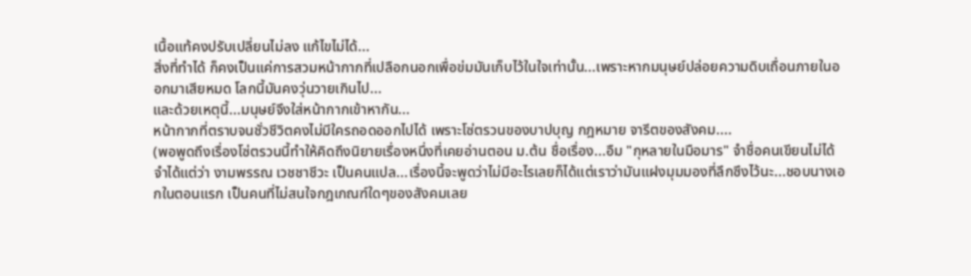เนื้อแท้คงปรับเปลี่ยนไม่ลง แก้ไขไม่ได้...
สิ่งที่ทำได้ ก็คงเป็นแค่การสวมหน้ากากที่เปลือกนอกเพื่อข่มมันเก็บไว้ในใจเท่านั้น...เพราะหากมนุษย์ปล่อยความดิบเถื่อนภายในออกมาเสียหมด โลกนี้มันคงวุ่นวายเกินไป...
และด้วยเหตุนี้...มนุษย์จึงใส่หน้ากากเข้าหากัน...
หน้ากากที่ตราบจนชั่วชีวิตคงไม่มีใครถอดออกไปได้ เพราะโซ่ตรวนของบาปบุญ กฎหมาย จารีตของสังคม....
(พอพูดถึงเรื่องโซ่ตรวนนี้ทำให้คิดถึงนิยายเรื่องหนึ่งที่เคยอ่านตอน ม.ต้น ชื่อเรื่อง...อืม "กุหลายในมือมาร" จำชื่อคนเขียนไม่ได้ จำได้แต่ว่า งามพรรณ เวชชาชีวะ เป็นคนแปล...เรื่องนี้จะพูดว่าไม่มีอะไรเลยก็ได้แต่เราว่ามันแฝงมุมมองที่ลึกซึงไว้นะ...ชอบนางเอกในตอนแรก เป็นคนที่ไม่สนใจกฎเกณฑ์ใดๆของสังคมเลย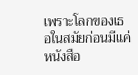เพราะโลกของเธอในสมัยก่อนมีแค่หนังสือ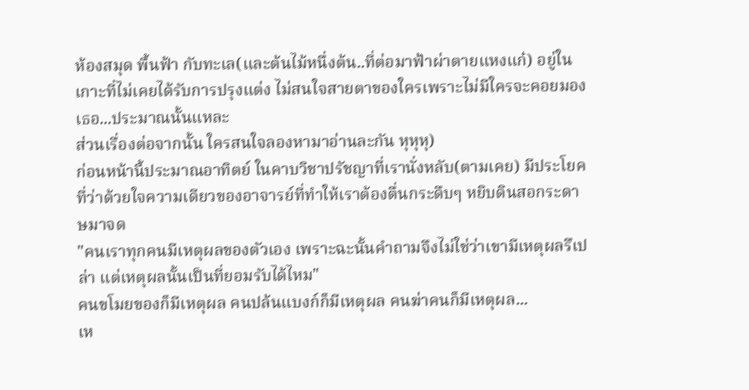ห้องสมุด พื้นฟ้า กับทะเล(และต้นไม้หนึ่งต้น..ที่ต่อมาฟ้าผ่าตายแหงแก๋) อยู่ในเกาะที่ไม่เคยได้รับการปรุงแต่ง ไม่สนใจสายตาของใครเพราะไม่มีใครจะคอยมองเธอ...ประมาณนั้นแหละ
ส่วนเรื่องต่อจากนั้น ใครสนใจลองหามาอ่านละกัน หุหุหุ)
ก่อนหน้านี้ประมาณอาทิตย์ ในคาบวิชาปรัชญาที่เรานั่งหลับ(ตามเคย) มีประโยคที่ว่าด้วยใจความเดียวของอาจารย์ที่ทำให้เราต้องตื่นกระดืบๆ หยิบดินสอกระดาษมาจด
"คนเราทุกคนมีเหตุผลของตัวเอง เพราะฉะนั้นคำถามจึงไม่ใช่ว่าเขามีเหตุผลรึเปล่า แต่เหตุผลนั้นเป็นที่ยอมรับได้ไหม"
คนขโมยของก็มีเหตุผล คนปล้นแบงก์ก็มีเหตุผล คนฆ่าคนก็มีเหตุผล...
เห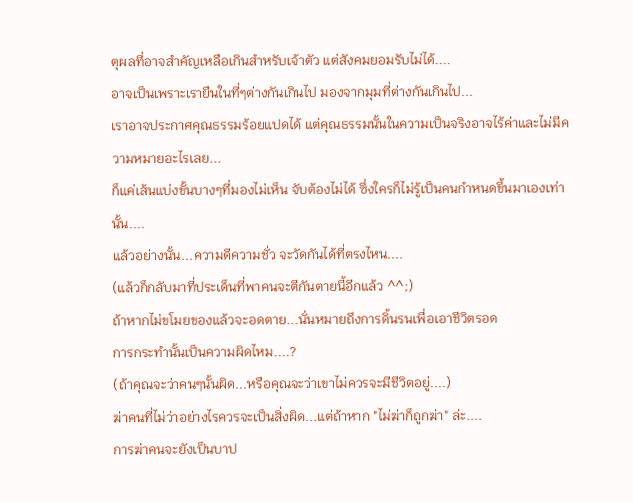ตุผลที่อาจสำคัญเหลือเกินสำหรับเจ้าตัว แต่สังคมยอมรับไม่ได้....
อาจเป็นเพราะเรายืนในที่ๆต่างกันเกินไป มองจากมุมที่ต่างกันเกินไป...
เราอาจประกาศคุณธรรมร้อยแปดได้ แต่คุณธรรมนั้นในความเป็นจริงอาจไร้ค่าและไม่มีความหมายอะไรเลย...
ก็แค่เส้นแบ่งขั้นบางๆที่มองไม่เห็น จับต้องไม่ได้ ซึ่งใครก็ไม่รู้เป็นคนกำหนดขึ้นมาเองเท่านั้น....
แล้วอย่างนั้น...ความดีความชั่ว จะวัดกันได้ที่ตรงไหน....
(แล้วก็กลับมาที่ประเด็นที่พาคนจะตีกันตายนี้อีกแล้ว ^^;)
ถ้าหากไม่ขโมยของแล้วจะอดตาย...นั่นหมายถึงการดิ้นรนเพื่อเอาชีวิตรอด
การกระทำนั้นเป็นความผิดไหม....?
(ถ้าคุณจะว่าคนๆนั้นผิด...หรือคุณจะว่าเขาไม่ควรจะมีชีวิตอยู่....)
ฆ่าคนที่ไม่ว่าอย่างไรควรจะเป็นสิ่งผิด...แต่ถ้าหาก "ไม่ฆ่าก็ถูกฆ่า" ล่ะ....
การฆ่าคนจะยังเป็นบาป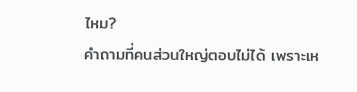ไหม?
คำถามที่คนส่วนใหญ่ตอบไม่ได้ เพราะเห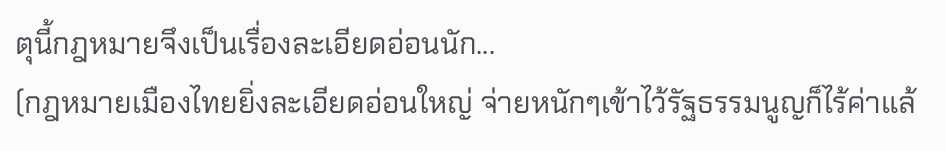ตุนี้กฎหมายจึงเป็นเรื่องละเอียดอ่อนนัก...
(กฎหมายเมืองไทยยิ่งละเอียดอ่อนใหญ่ จ่ายหนักๆเข้าไว้รัฐธรรมนูญก็ไร้ค่าแล้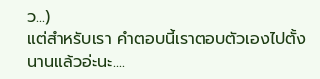ว...)
แต่สำหรับเรา คำตอบนี้เราตอบตัวเองไปตั้งนานแล้วอ่ะนะ....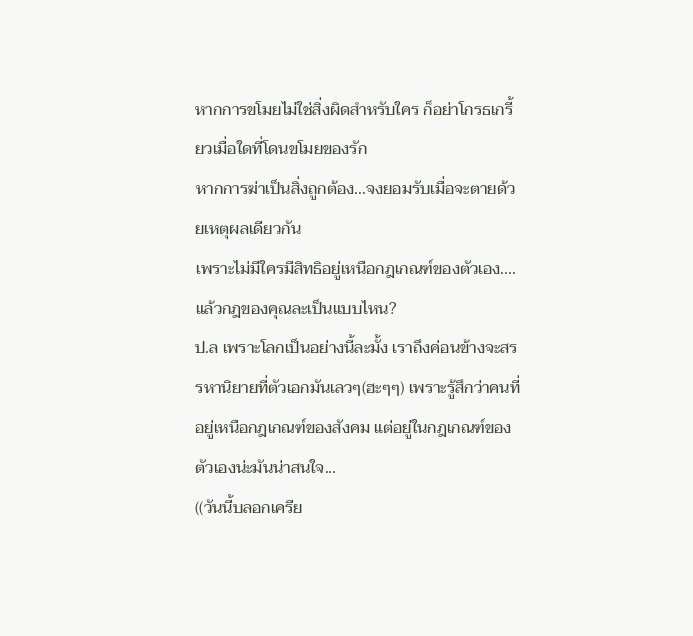หากการขโมยไม่ใช่สิ่งผิดสำหรับใคร ก็อย่าโกรธเกรี้ยวเมื่อใดที่โดนขโมยของรัก
หากการฆ่าเป็นสิ่งถูกต้อง...จงยอมรับเมื่อจะตายด้วยเหตุผลเดียวกัน
เพราะไม่มีใครมีสิทธิอยู่เหนือกฎเกณฑ์ของตัวเอง....
แล้วกฎของคุณละเป็นแบบไหน?
ป.ล เพราะโลกเป็นอย่างนี้ละมั้ง เราถึงค่อนข้างจะสรรหานิยายที่ตัวเอกมันเลวๆ(ฮะๆๆ) เพราะรู้สึกว่าคนที่อยู่เหนือกฎเกณฑ์ของสังคม แต่อยู่ในกฎเกณฑ์ของตัวเองน่ะมันน่าสนใจ...
((วันนี้บลอกเครีย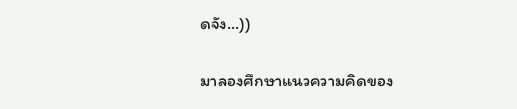ดจัง...))

มาลองศึกษาแนวความคิดของ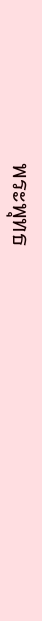พระพุทธ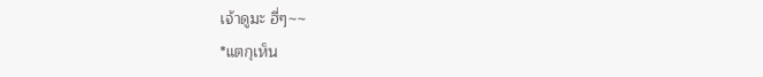เจ้าดูมะ ฮี่ๆ~~
*แตกุเห็น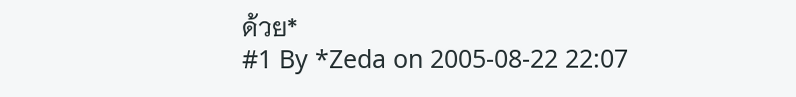ด้วย*
#1 By *Zeda on 2005-08-22 22:07